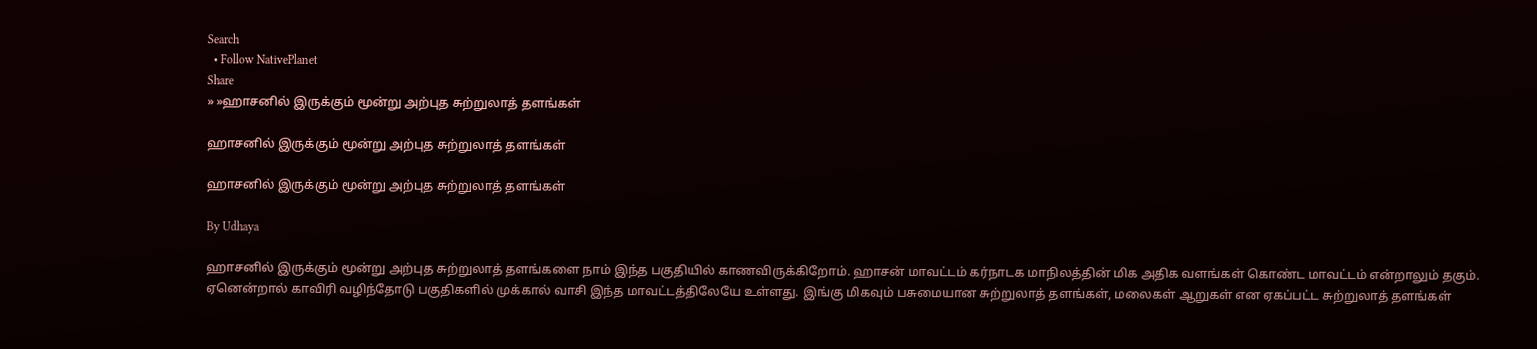Search
  • Follow NativePlanet
Share
» »ஹாசனில் இருக்கும் மூன்று அற்புத சுற்றுலாத் தளங்கள்

ஹாசனில் இருக்கும் மூன்று அற்புத சுற்றுலாத் தளங்கள்

ஹாசனில் இருக்கும் மூன்று அற்புத சுற்றுலாத் தளங்கள்

By Udhaya

ஹாசனில் இருக்கும் மூன்று அற்புத சுற்றுலாத் தளங்களை நாம் இந்த பகுதியில் காணவிருக்கிறோம். ஹாசன் மாவட்டம் கர்நாடக மாநிலத்தின் மிக அதிக வளங்கள் கொண்ட மாவட்டம் என்றாலும் தகும். ஏனென்றால் காவிரி வழிந்தோடு பகுதிகளில் முக்கால் வாசி இந்த மாவட்டத்திலேயே உள்ளது. இங்கு மிகவும் பசுமையான சுற்றுலாத் தளங்கள், மலைகள் ஆறுகள் என ஏகப்பட்ட சுற்றுலாத் தளங்கள்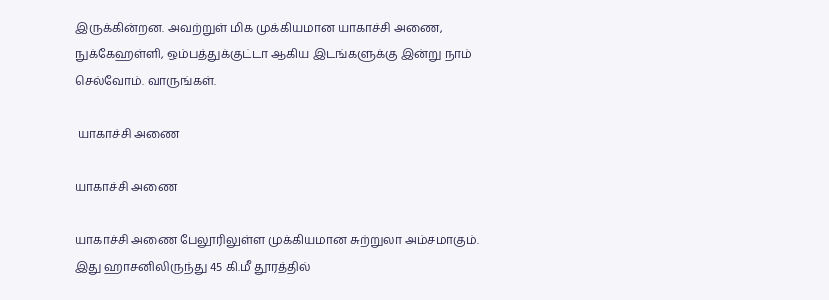இருக்கின்றன. அவற்றுள் மிக முக்கியமான யாகாச்சி அணை, நுக்கேஹள்ளி, ஒம்பத்துக்குட்டா ஆகிய இடங்களுக்கு இன்று நாம் செல்வோம். வாருங்கள்.

 யாகாச்சி அணை

யாகாச்சி அணை

யாகாச்சி அணை பேலூரிலுள்ள முக்கியமான சுற்றுலா அம்சமாகும். இது ஹாசனிலிருந்து 45 கி.மீ தூரத்தில்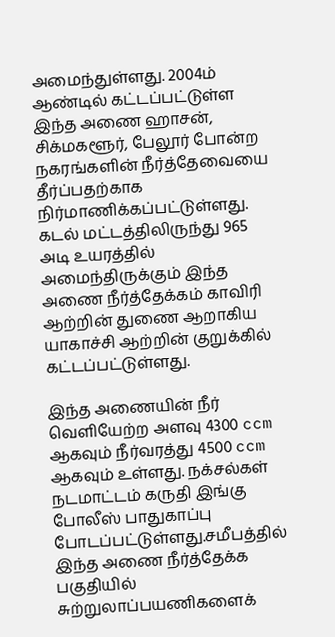அமைந்துள்ளது. 2004ம் ஆண்டில் கட்டப்பட்டுள்ள இந்த அணை ஹாசன், சிக்மகளூர், பேலூர் போன்ற நகரங்களின் நீர்த்தேவையை தீர்ப்பதற்காக நிர்மாணிக்கப்பட்டுள்ளது. கடல் மட்டத்திலிருந்து 965 அடி உயரத்தில் அமைந்திருக்கும் இந்த அணை நீர்த்தேக்கம் காவிரி ஆற்றின் துணை ஆறாகிய யாகாச்சி ஆற்றின் குறுக்கில் கட்டப்பட்டுள்ளது.

இந்த அணையின் நீர் வெளியேற்ற அளவு 4300 ccm ஆகவும் நீர்வரத்து 4500 ccm ஆகவும் உள்ளது. நக்சல்கள் நடமாட்டம் கருதி இங்கு போலீஸ் பாதுகாப்பு போடப்பட்டுள்ளது.சமீபத்தில் இந்த அணை நீர்த்தேக்க பகுதியில் சுற்றுலாப்பயணிகளைக்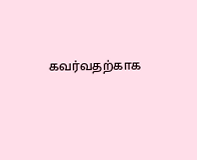கவர்வதற்காக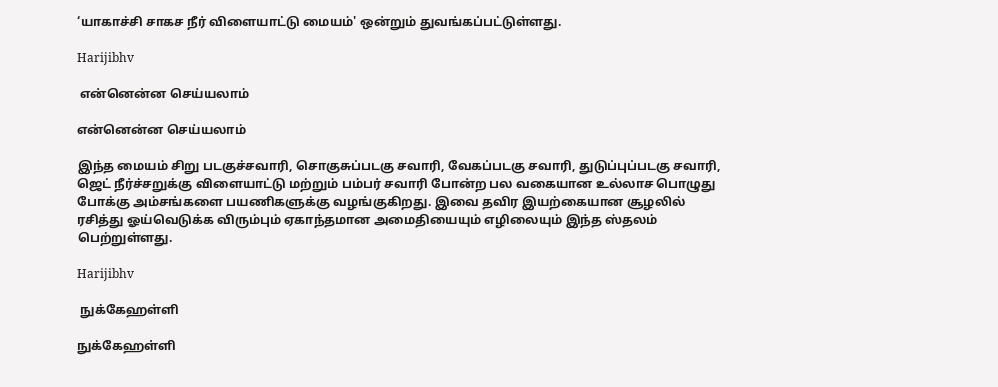‘யாகாச்சி சாகச நீர் விளையாட்டு மையம்' ஒன்றும் துவங்கப்பட்டுள்ளது.

Harijibhv

 என்னென்ன செய்யலாம்

என்னென்ன செய்யலாம்

இந்த மையம் சிறு படகுச்சவாரி, சொகுசுப்படகு சவாரி, வேகப்படகு சவாரி, துடுப்புப்படகு சவாரி, ஜெட் நீர்ச்சறுக்கு விளையாட்டு மற்றும் பம்பர் சவாரி போன்ற பல வகையான உல்லாச பொழுது போக்கு அம்சங்களை பயணிகளுக்கு வழங்குகிறது. இவை தவிர இயற்கையான சூழலில் ரசித்து ஓய்வெடுக்க விரும்பும் ஏகாந்தமான அமைதியையும் எழிலையும் இந்த ஸ்தலம் பெற்றுள்ளது.

Harijibhv

 நுக்கேஹள்ளி

நுக்கேஹள்ளி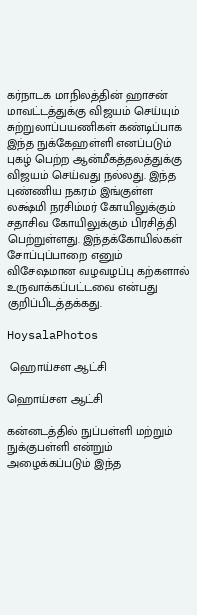கர்நாடக மாநிலத்தின் ஹாசன் மாவட்டத்துக்கு விஜயம் செய்யும் சுற்றுலாப்பயணிகள் கண்டிப்பாக இந்த நுக்கேஹள்ளி எனப்படும் புகழ் பெற்ற ஆன்மீகத்தலத்துக்கு விஜயம் செய்வது நல்லது. இந்த புண்ணிய நகரம் இங்குள்ள லக்ஷ்மி நரசிம்மர் கோயிலுக்கும் சதாசிவ கோயிலுக்கும் பிரசித்தி பெற்றுள்ளது. இந்தக்கோயில்கள் சோப்புப்பாறை எனும் விசேஷமான வழவழப்பு கற்களால் உருவாக்கப்பட்டவை என்பது குறிப்பிடத்தக்கது.

HoysalaPhotos

 ஹொய்சள ஆட்சி

ஹொய்சள ஆட்சி

கன்னடத்தில் நுப்பள்ளி மற்றும் நுக்குபள்ளி என்றும் அழைக்கப்படும் இந்த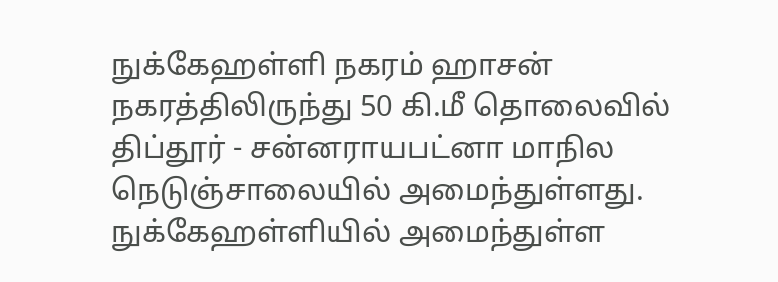நுக்கேஹள்ளி நகரம் ஹாசன் நகரத்திலிருந்து 50 கி.மீ தொலைவில் திப்தூர் - சன்னராயபட்னா மாநில நெடுஞ்சாலையில் அமைந்துள்ளது. நுக்கேஹள்ளியில் அமைந்துள்ள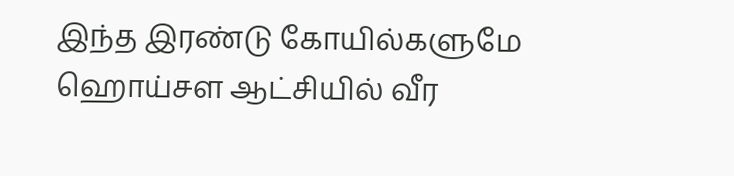இந்த இரண்டு கோயில்களுமே ஹொய்சள ஆட்சியில் வீர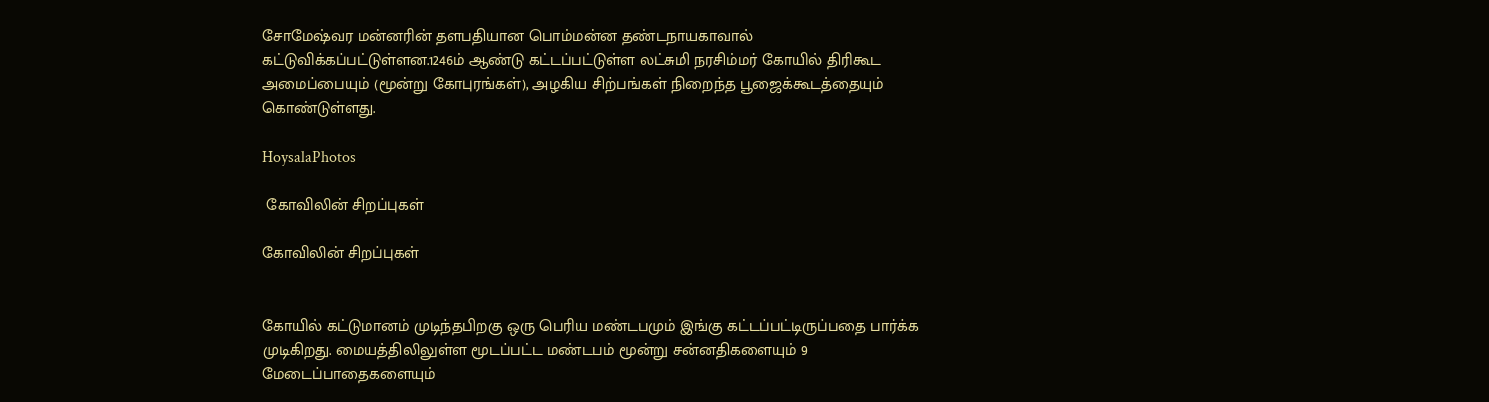சோமேஷ்வர மன்னரின் தளபதியான பொம்மன்ன தண்டநாயகாவால் கட்டுவிக்கப்பட்டுள்ளன.1246ம் ஆண்டு கட்டப்பட்டுள்ள லட்சுமி நரசிம்மர் கோயில் திரிகூட அமைப்பையும் (மூன்று கோபுரங்கள்), அழகிய சிற்பங்கள் நிறைந்த பூஜைக்கூடத்தையும் கொண்டுள்ளது.

HoysalaPhotos

 கோவிலின் சிறப்புகள்

கோவிலின் சிறப்புகள்


கோயில் கட்டுமானம் முடிந்தபிறகு ஒரு பெரிய மண்டபமும் இங்கு கட்டப்பட்டிருப்பதை பார்க்க முடிகிறது. மையத்திலிலுள்ள மூடப்பட்ட மண்டபம் மூன்று சன்னதிகளையும் 9 மேடைப்பாதைகளையும்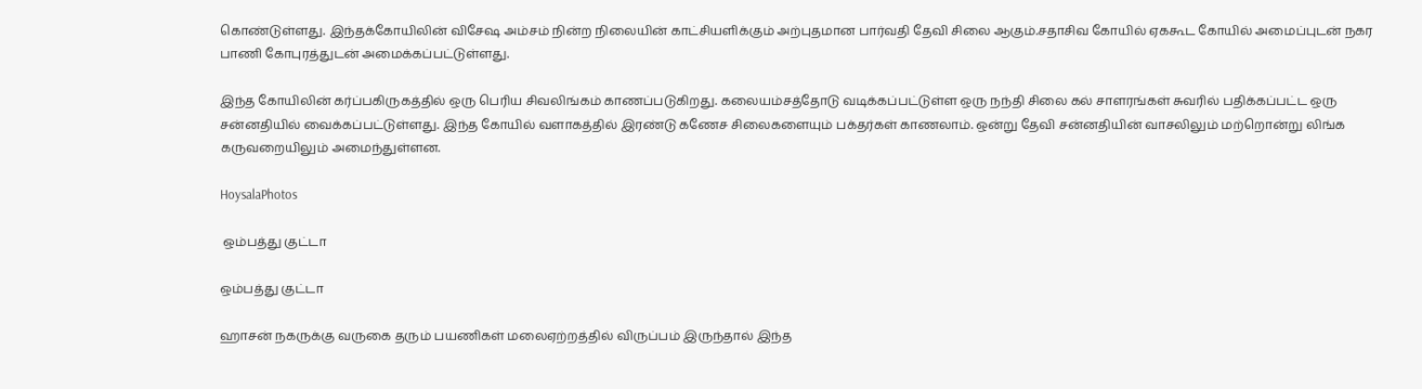கொண்டுள்ளது. இந்தக்கோயிலின் விசேஷ அம்சம் நின்ற நிலையின் காட்சியளிக்கும் அற்புதமான பார்வதி தேவி சிலை ஆகும்.சதாசிவ கோயில் ஏககூட கோயில் அமைப்புடன் நகர பாணி கோபுரத்துடன் அமைக்கப்பட்டுள்ளது.

இந்த கோயிலின் கர்ப்பகிருகத்தில் ஒரு பெரிய சிவலிங்கம் காணப்படுகிறது. கலையம்சத்தோடு வடிக்கப்பட்டுள்ள ஒரு நந்தி சிலை கல் சாளரங்கள் சுவரில் பதிக்கப்பட்ட ஒரு சன்னதியில் வைக்கப்பட்டுள்ளது. இந்த கோயில் வளாகத்தில் இரண்டு கணேச சிலைகளையும் பக்தர்கள் காணலாம். ஒன்று தேவி சன்னதியின் வாசலிலும் மற்றொன்று லிங்க கருவறையிலும் அமைந்துள்ளன.

HoysalaPhotos

 ஒம்பத்து குட்டா

ஒம்பத்து குட்டா

ஹாசன் நகருக்கு வருகை தரும் பயணிகள் மலைஏற்றத்தில் விருப்பம் இருந்தால் இந்த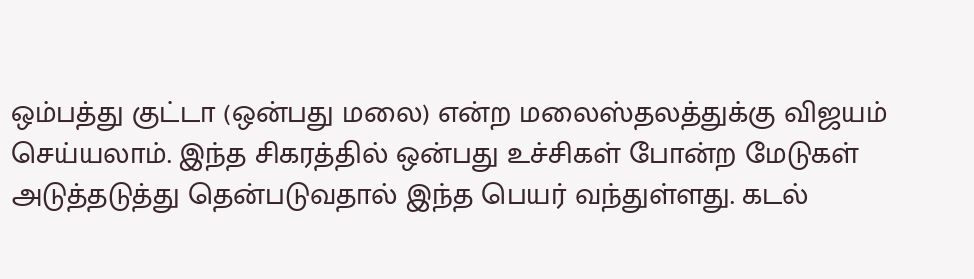ஒம்பத்து குட்டா (ஒன்பது மலை) என்ற மலைஸ்தலத்துக்கு விஜயம் செய்யலாம். இந்த சிகரத்தில் ஒன்பது உச்சிகள் போன்ற மேடுகள் அடுத்தடுத்து தென்படுவதால் இந்த பெயர் வந்துள்ளது. கடல்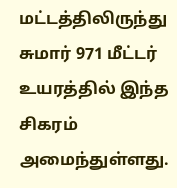மட்டத்திலிருந்து சுமார் 971 மீட்டர் உயரத்தில் இந்த சிகரம் அமைந்துள்ளது.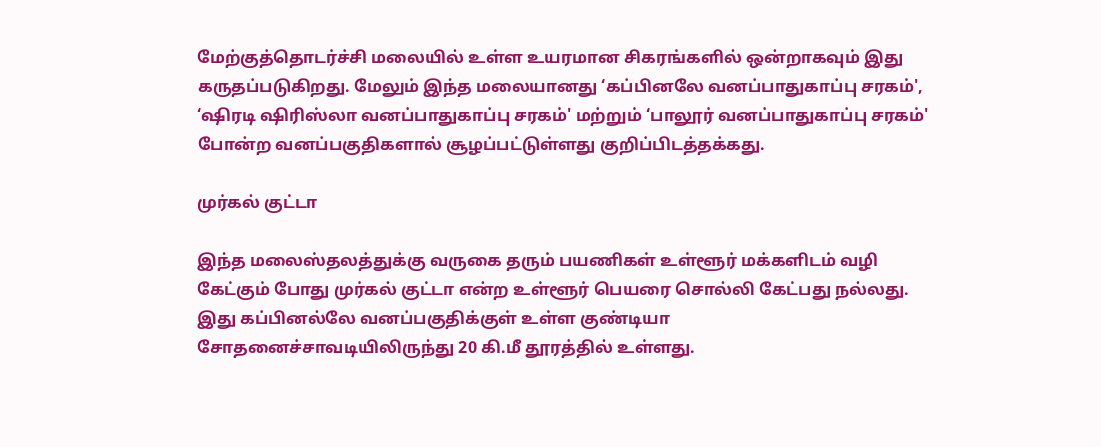மேற்குத்தொடர்ச்சி மலையில் உள்ள உயரமான சிகரங்களில் ஒன்றாகவும் இது கருதப்படுகிறது. மேலும் இந்த மலையானது ‘கப்பினலே வனப்பாதுகாப்பு சரகம்', ‘ஷிரடி ஷிரிஸ்லா வனப்பாதுகாப்பு சரகம்' மற்றும் ‘பாலூர் வனப்பாதுகாப்பு சரகம்' போன்ற வனப்பகுதிகளால் சூழப்பட்டுள்ளது குறிப்பிடத்தக்கது.

முர்கல் குட்டா

இந்த மலைஸ்தலத்துக்கு வருகை தரும் பயணிகள் உள்ளூர் மக்களிடம் வழி கேட்கும் போது முர்கல் குட்டா என்ற உள்ளூர் பெயரை சொல்லி கேட்பது நல்லது. இது கப்பினல்லே வனப்பகுதிக்குள் உள்ள குண்டியா சோதனைச்சாவடியிலிருந்து 20 கி.மீ தூரத்தில் உள்ளது.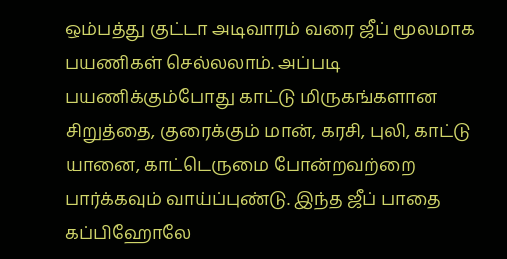ஒம்பத்து குட்டா அடிவாரம் வரை ஜீப் மூலமாக பயணிகள் செல்லலாம். அப்படி பயணிக்கும்போது காட்டு மிருகங்களான சிறுத்தை, குரைக்கும் மான், கரசி, புலி, காட்டு யானை, காட்டெருமை போன்றவற்றை பார்க்கவும் வாய்ப்புண்டு. இந்த ஜீப் பாதை கப்பிஹோலே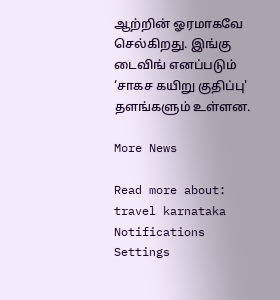ஆற்றின் ஓரமாகவே செல்கிறது. இங்கு டைவிங் எனப்படும் ‘சாகச கயிறு குதிப்பு' தளங்களும் உள்ளன.

More News

Read more about: travel karnataka
Notifications
Settings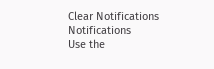Clear Notifications
Notifications
Use the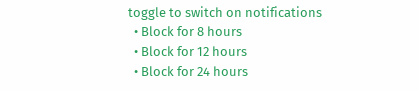toggle to switch on notifications
  • Block for 8 hours
  • Block for 12 hours
  • Block for 24 hours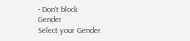• Don't block
Gender
Select your Gender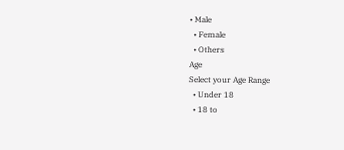• Male
  • Female
  • Others
Age
Select your Age Range
  • Under 18
  • 18 to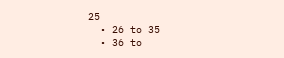25
  • 26 to 35
  • 36 to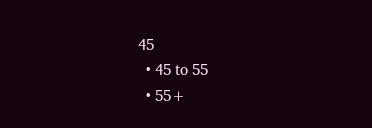45
  • 45 to 55
  • 55+